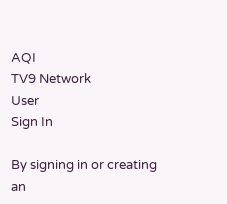AQI
TV9 Network
User
Sign In

By signing in or creating an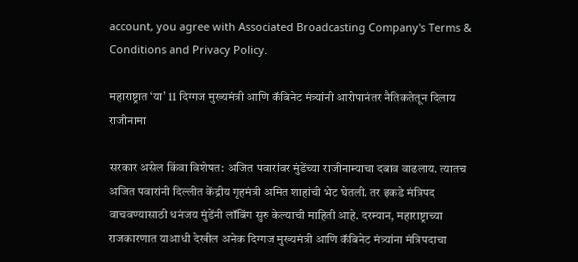account, you agree with Associated Broadcasting Company's Terms & Conditions and Privacy Policy.

महाराष्ट्रात ‘या’ 11 दिग्गज मुख्यमंत्री आणि कॅबिनेट मंत्र्यांनी आरोपानंतर नैतिकतेतून दिलाय राजीनामा

सरकार असेल किंवा विशेषत: अजित पवारांवर मुंडेंच्या राजीनाम्याचा दबाव वाढलाय. त्यातच अजित पवारांनी दिल्लीत केंद्रीय गृहमंत्री अमित शाहांची भेट घेतली. तर इकडे मंत्रिपद वाचवण्यासाठी धनंजय मुंडेंनी लॉबिंग सुरु केल्याची माहिती आहे. दरम्यान, महाराष्ट्राच्या राजकारणात याआधी देखील अनेक दिग्गज मुख्यमंत्री आणि कॅबिनेट मंत्र्यांना मंत्रिपदाचा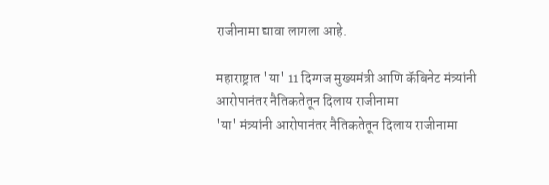राजीनामा द्यावा लागला आहे.

महाराष्ट्रात 'या' 11 दिग्गज मुख्यमंत्री आणि कॅबिनेट मंत्र्यांनी आरोपानंतर नैतिकतेतून दिलाय राजीनामा
'या' मंत्र्यांनी आरोपानंतर नैतिकतेतून दिलाय राजीनामा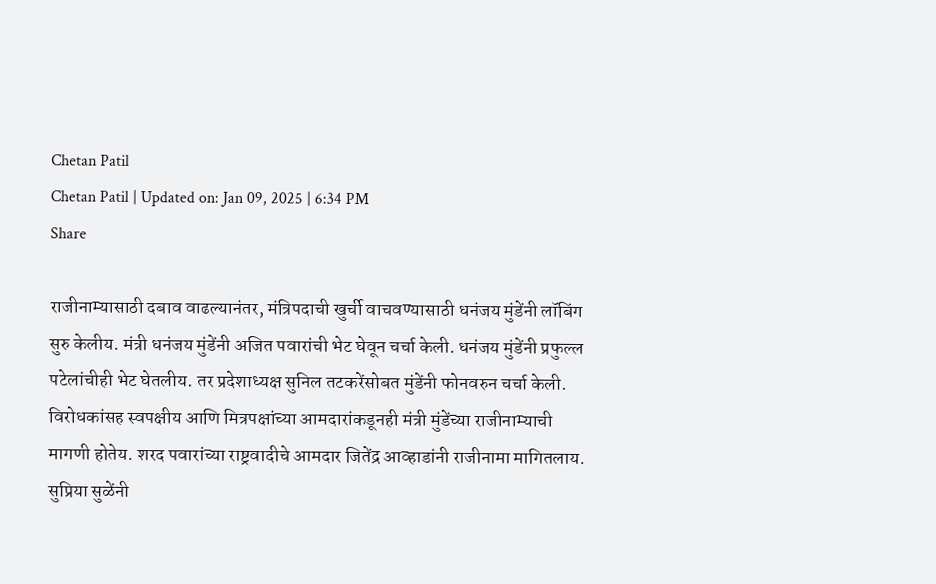Chetan Patil
Chetan Patil | Updated on: Jan 09, 2025 | 6:34 PM
Share

राजीनाम्यासाठी दबाव वाढल्यानंतर, मंत्रिपदाची खुर्ची वाचवण्यासाठी धनंजय मुंडेंनी लॉबिंग सुरु केलीय. मंत्री धनंजय मुंडेंनी अजित पवारांची भेट घेवून चर्चा केली. धनंजय मुंडेंनी प्रफुल्ल पटेलांचीही भेट घेतलीय. तर प्रदेशाध्यक्ष सुनिल तटकरेंसोबत मुंडेंनी फोनवरुन चर्चा केली. विरोधकांसह स्वपक्षीय आणि मित्रपक्षांच्या आमदारांकडूनही मंत्री मुंडेंच्या राजीनाम्याची मागणी होतेय. शरद पवारांच्या राष्ट्रवादीचे आमदार जितेंद्र आव्हाडांनी राजीनामा मागितलाय. सुप्रिया सुळेंनी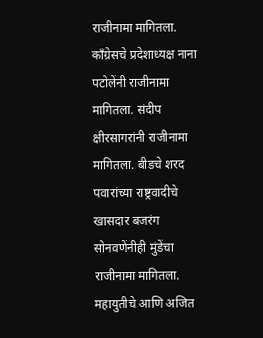राजीनामा मागितला. काँग्रेसचे प्रदेशाध्यक्ष नाना पटोलेंनी राजीनामा मागितला. संदीप क्षीरसागरांनी राजीनामा मागितला. बीडचे शरद पवारांच्या राष्ट्रवादीचे खासदार बजरंग सोनवणेंनीही मुंडेंचा राजीनामा मागितला. महायुतीचे आणि अजित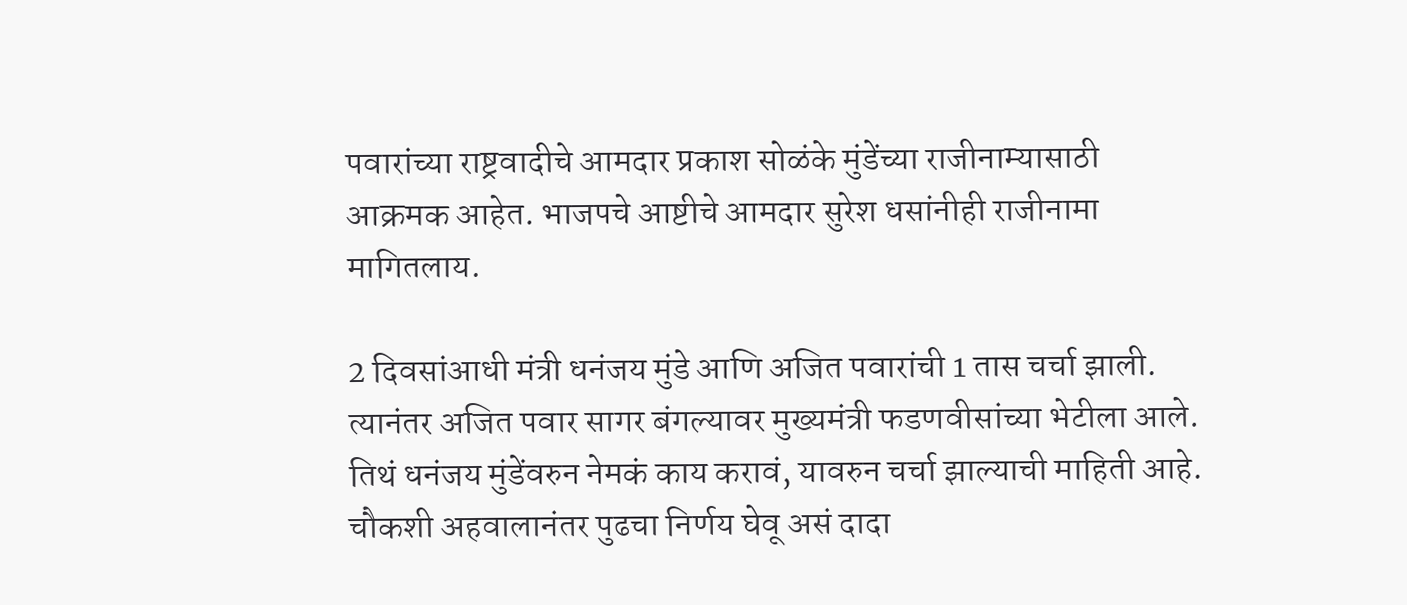पवारांच्या राष्ट्रवादीचे आमदार प्रकाश सोळंके मुंडेंच्या राजीनाम्यासाठी आक्रमक आहेत. भाजपचे आष्टीचे आमदार सुरेश धसांनीही राजीनामा मागितलाय.

2 दिवसांआधी मंत्री धनंजय मुंडे आणि अजित पवारांची 1 तास चर्चा झाली. त्यानंतर अजित पवार सागर बंगल्यावर मुख्यमंत्री फडणवीसांच्या भेटीला आले. तिथं धनंजय मुंडेंवरुन नेमकं काय करावं, यावरुन चर्चा झाल्याची माहिती आहे. चौकशी अहवालानंतर पुढचा निर्णय घेवू असं दादा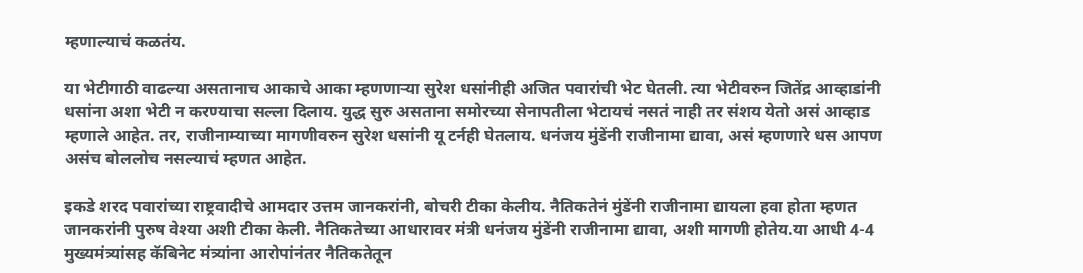म्हणाल्याचं कळतंय.

या भेटीगाठी वाढल्या असतानाच आकाचे आका म्हणणाऱ्या सुरेश धसांनीही अजित पवारांची भेट घेतली. त्या भेटीवरुन जितेंद्र आव्हाडांनी धसांना अशा भेटी न करण्याचा सल्ला दिलाय. युद्ध सुरु असताना समोरच्या सेनापतीला भेटायचं नसतं नाही तर संशय येतो असं आव्हाड म्हणाले आहेत. तर, राजीनाम्याच्या मागणीवरुन सुरेश धसांनी यू टर्नही घेतलाय. धनंजय मुंडेंनी राजीनामा द्यावा, असं म्हणणारे धस आपण असंच बोललोच नसल्याचं म्हणत आहेत.

इकडे शरद पवारांच्या राष्ट्रवादीचे आमदार उत्तम जानकरांनी, बोचरी टीका केलीय. नैतिकतेनं मुंडेंनी राजीनामा द्यायला हवा होता म्हणत जानकरांनी पुरुष वेश्या अशी टीका केली. नैतिकतेच्या आधारावर मंत्री धनंजय मुंडेंनी राजीनामा द्यावा, अशी मागणी होतेय.या आधी 4-4 मुख्यमंत्र्यांसह कॅबिनेट मंत्र्यांना आरोपांनंतर नैतिकतेतून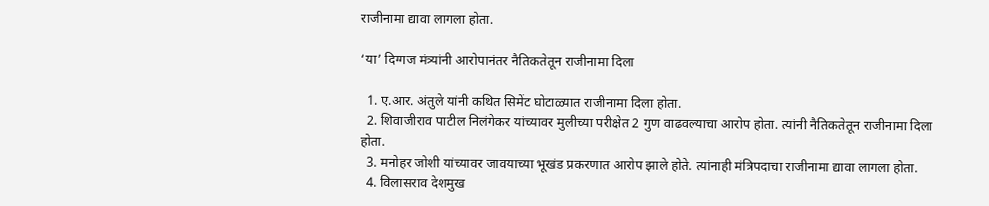राजीनामा द्यावा लागला होता.

‘या’ दिग्गज मंत्र्यांनी आरोपानंतर नैतिकतेतून राजीनामा दिला

  1. ए.आर. अंतुले यांनी कथित सिमेंट घोटाळ्यात राजीनामा दिला होता.
  2. शिवाजीराव पाटील निलंगेकर यांच्यावर मुलीच्या परीक्षेत 2 गुण वाढवल्याचा आरोप होता. त्यांनी नैतिकतेतून राजीनामा दिला होता.
  3. मनोहर जोशी यांच्यावर जावयाच्या भूखंड प्रकरणात आरोप झाले होते. त्यांनाही मंत्रिपदाचा राजीनामा द्यावा लागला होता.
  4. विलासराव देशमुख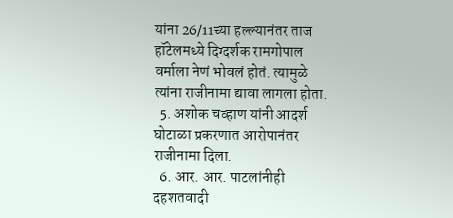यांना 26/11च्या हल्ल्यानंतर ताज हॉटेलमध्ये दिग्दर्शक रामगोपाल वर्माला नेणं भोवलं होतं. त्यामुळे त्यांना राजीनामा द्यावा लागला होता.
  5. अशोक चव्हाण यांनी आदर्श घोटाळा प्रकरणात आरोपानंतर राजीनामा दिला.
  6. आर. आर. पाटलांनीही दहशतवादी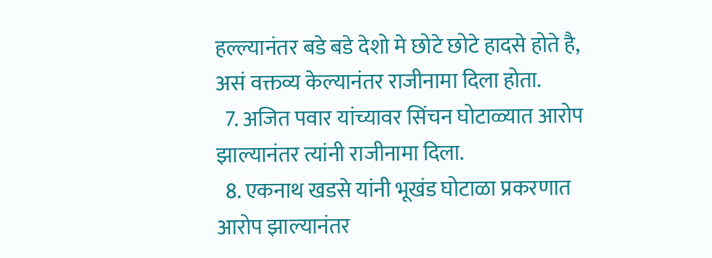हल्ल्यानंतर बडे बडे देशो मे छोटे छोटे हादसे होते है, असं वक्तव्य केल्यानंतर राजीनामा दिला होता.
  7. अजित पवार यांच्यावर सिंचन घोटाळ्यात आरोप झाल्यानंतर त्यांनी राजीनामा दिला.
  8. एकनाथ खडसे यांनी भूखंड घोटाळा प्रकरणात आरोप झाल्यानंतर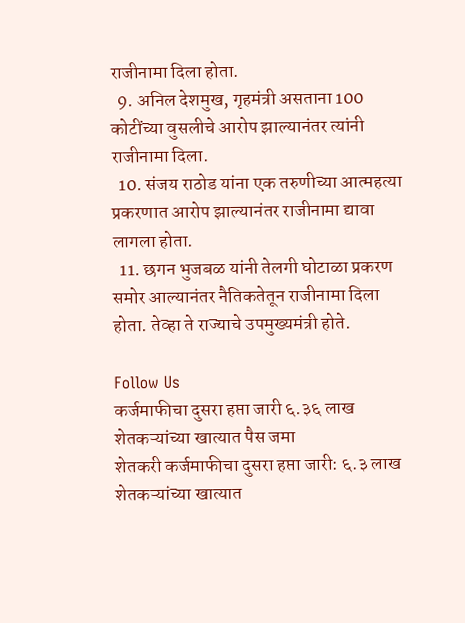राजीनामा दिला होता.
  9. अनिल देशमुख, गृहमंत्री असताना 100 कोटींच्या वुसलीचे आरोप झाल्यानंतर त्यांनी राजीनामा दिला.
  10. संजय राठोड यांना एक तरुणीच्या आत्महत्या प्रकरणात आरोप झाल्यानंतर राजीनामा द्यावा लागला होता.
  11. छगन भुजबळ यांनी तेलगी घोटाळा प्रकरण समोर आल्यानंतर नैतिकतेतून राजीनामा दिला होता. तेव्हा ते राज्याचे उपमुख्यमंत्री होते.

Follow Us
कर्जमाफीचा दुसरा हप्ता जारी ६.३६ लाख शेतकऱ्यांच्या खात्यात पैस जमा
शेतकरी कर्जमाफीचा दुसरा हप्ता जारी: ६.३ लाख शेतकऱ्यांच्या खात्यात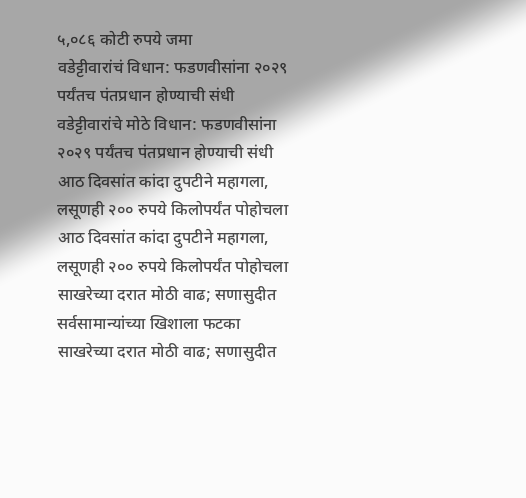५,०८६ कोटी रुपये जमा
वडेट्टीवारांचं विधान: फडणवीसांना २०२९ पर्यंतच पंतप्रधान होण्याची संधी
वडेट्टीवारांचे मोठे विधान: फडणवीसांना २०२९ पर्यंतच पंतप्रधान होण्याची संधी
आठ दिवसांत कांदा दुपटीने महागला, लसूणही २०० रुपये किलोपर्यंत पोहोचला
आठ दिवसांत कांदा दुपटीने महागला, लसूणही २०० रुपये किलोपर्यंत पोहोचला
साखरेच्या दरात मोठी वाढ; सणासुदीत सर्वसामान्यांच्या खिशाला फटका
साखरेच्या दरात मोठी वाढ; सणासुदीत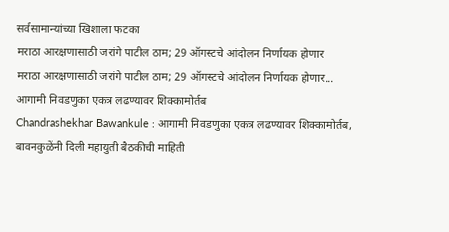सर्वसामान्यांच्या खिशाला फटका
मराठा आरक्षणासाठी जरांगे पाटील ठाम; 29 ऑगस्टचे आंदोलन निर्णायक होणार
मराठा आरक्षणासाठी जरांगे पाटील ठाम; 29 ऑगस्टचे आंदोलन निर्णायक होणार...
आगामी निवडणुका एकत्र लढण्यावर शिक्कामोर्तब
Chandrashekhar Bawankule : आगामी निवडणुका एकत्र लढण्यावर शिक्कामोर्तब, बावनकुळेंनी दिली महायुती बैठकीची माहिती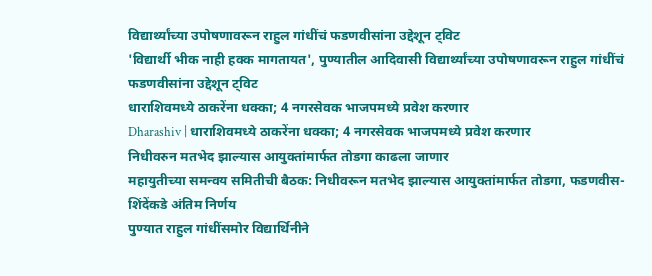विद्यार्थ्यांच्या उपोषणावरून राहुल गांधींचं फडणवीसांना उद्देशून ट्विट
'विद्यार्थी भीक नाही हक्क मागतायत', पुण्यातील आदिवासी विद्यार्थ्यांच्या उपोषणावरून राहुल गांधींचं फडणवीसांना उद्देशून ट्विट
धाराशिवमध्ये ठाकरेंना धक्का; 4 नगरसेवक भाजपमध्ये प्रवेश करणार
Dharashiv | धाराशिवमध्ये ठाकरेंना धक्का; 4 नगरसेवक भाजपमध्ये प्रवेश करणार
निधीवरुन मतभेद झाल्यास आयुक्तांमार्फत तोडगा काढला जाणार
महायुतीच्या समन्वय समितीची बैठक: निधीवरून मतभेद झाल्यास आयुक्तांमार्फत तोडगा, फडणवीस-शिंदेंकडे अंतिम निर्णय
पुण्यात राहुल गांधींसमोर विद्यार्थिनीने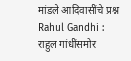मांडले आदिवासींचे प्रश्न
Rahul Gandhi : राहुल गांधींसमोर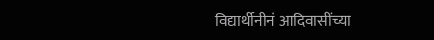विद्यार्थीनीनं आदिवासींच्या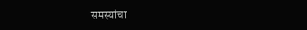समस्यांचा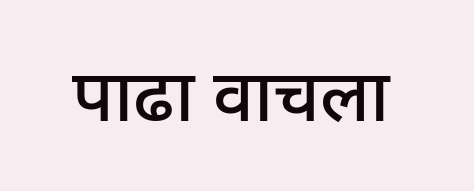पाढा वाचला